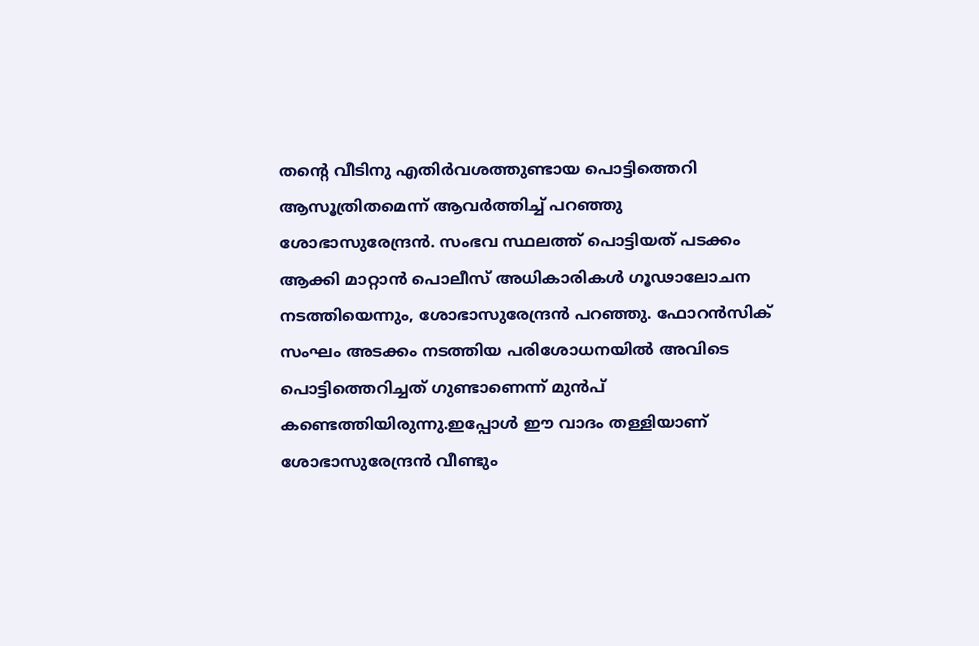തന്റെ വീടിനു എതിർവശത്തുണ്ടായ പൊട്ടിത്തെറി ആസൂത്രിതമെന്ന് ആവർത്തിച്ച് പറഞ്ഞു ശോഭാസുരേന്ദ്രൻ. സംഭവ സ്ഥലത്ത് പൊട്ടിയത് പടക്കം ആക്കി മാറ്റാൻ പൊലീസ് അധികാരികൾ ഗൂഢാലോചന നടത്തിയെന്നും, ശോഭാസുരേന്ദ്രൻ പറഞ്ഞു. ഫോറൻസിക് സംഘം അടക്കം നടത്തിയ പരിശോധനയിൽ അവിടെ പൊട്ടിത്തെറിച്ചത് ഗുണ്ടാണെന്ന് മുൻപ് കണ്ടെത്തിയിരുന്നു.ഇപ്പോൾ ഈ വാദം തള്ളിയാണ് ശോഭാസുരേന്ദ്രൻ വീണ്ടും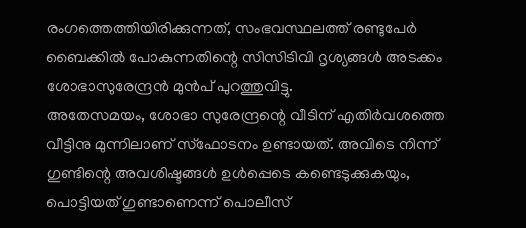രംഗത്തെത്തിയിരിക്കുന്നത്, സംഭവസ്ഥലത്ത് രണ്ടുപേർ ബൈക്കിൽ പോകുന്നതിന്റെ സിസിടിവി ദൃശ്യങ്ങൾ അടക്കം ശോഭാസുരേന്ദ്രൻ മുൻപ് പുറത്തുവിട്ടു.
അതേസമയം, ശോഭാ സുരേന്ദ്രന്റെ വീടിന് എതിർവശത്തെ വീട്ടിനു മുന്നിലാണ് സ്ഫോടനം ഉണ്ടായത്. അവിടെ നിന്ന് ഗുണ്ടിന്റെ അവശിഷ്ടങ്ങൾ ഉൾപ്പെടെ കണ്ടെടുക്കുകയും, പൊട്ടിയത് ഗുണ്ടാണെന്ന് പൊലീസ്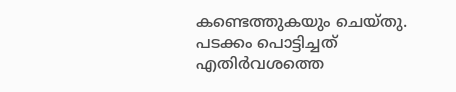കണ്ടെത്തുകയും ചെയ്തു. പടക്കം പൊട്ടിച്ചത് എതിർവശത്തെ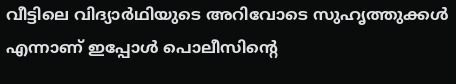വീട്ടിലെ വിദ്യാർഥിയുടെ അറിവോടെ സുഹൃത്തുക്കൾ എന്നാണ് ഇപ്പോൾ പൊലീസിന്റെ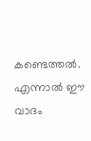കണ്ടെത്തൽ. എന്നാൽ ഈ വാദം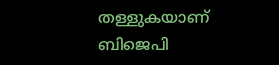തള്ളുകയാണ് ബിജെപി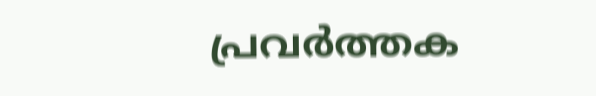പ്രവർത്തക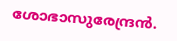ശോഭാസുരേന്ദ്രൻ.